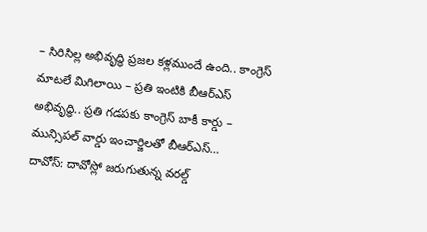– సిరిసిల్ల అభివృద్ధి ప్రజల కళ్లముందే ఉంది.. కాంగ్రెస్ మాటలే మిగిలాయి – ప్రతి ఇంటికి బీఆర్ఎస్ అభివృద్ధి.. ప్రతి గడపకు కాంగ్రెస్ బాకీ కార్డు – మున్సిపల్ వార్డు ఇంచార్జిలతో బీఆర్ఎస్…
దావోస్: దావోస్లో జరుగుతున్న వరల్డ్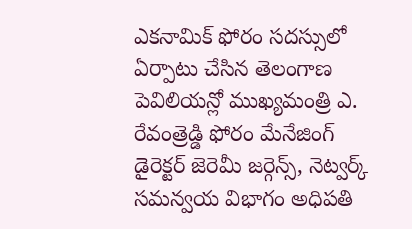ఎకనామిక్ ఫోరం సదస్సులో ఏర్పాటు చేసిన తెలంగాణ పెవిలియన్లో ముఖ్యమంత్రి ఎ. రేవంత్రెడ్డి ఫోరం మేనేజింగ్ డైరెక్టర్ జెరెమీ జర్గెన్స్, నెట్వర్క్ సమన్వయ విభాగం అధిపతి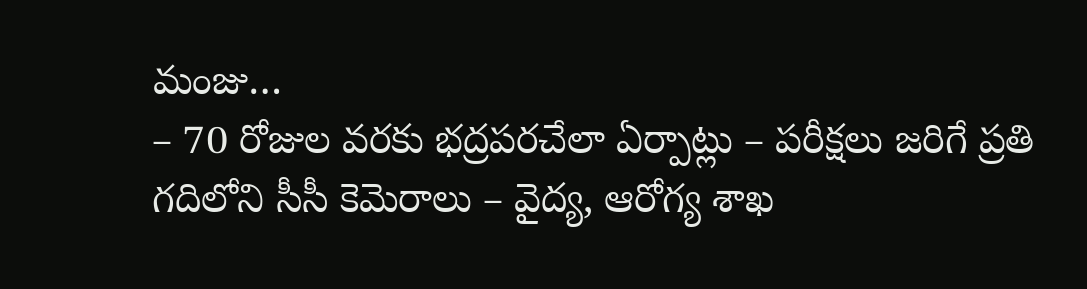మంజు…
– 70 రోజుల వరకు భద్రపరచేలా ఏర్పాట్లు – పరీక్షలు జరిగే ప్రతి గదిలోని సీసీ కెమెరాలు – వైద్య, ఆరోగ్య శాఖ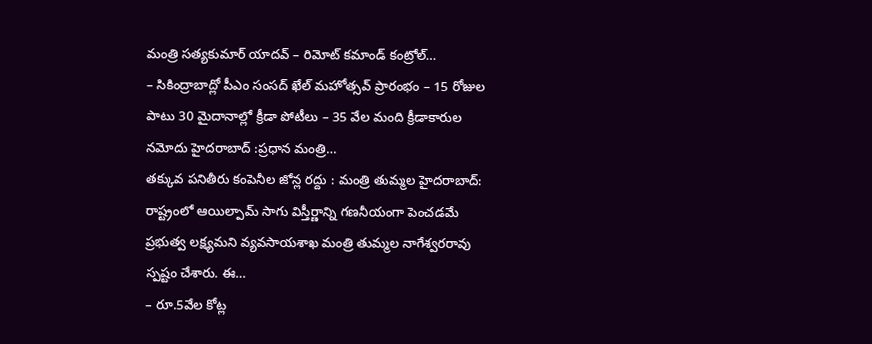మంత్రి సత్యకుమార్ యాదవ్ – రిమోట్ కమాండ్ కంట్రోల్…
– సికింద్రాబాద్లో పీఎం సంసద్ ఖేల్ మహోత్సవ్ ప్రారంభం – 15 రోజుల పాటు 30 మైదానాల్లో క్రీడా పోటీలు – 35 వేల మంది క్రీడాకారుల నమోదు హైదరాబాద్ :ప్రధాన మంత్రి…
తక్కువ పనితీరు కంపెనీల జోన్ల రద్దు : మంత్రి తుమ్మల హైదరాబాద్: రాష్ట్రంలో ఆయిల్పామ్ సాగు విస్తీర్ణాన్ని గణనీయంగా పెంచడమే ప్రభుత్వ లక్ష్యమని వ్యవసాయశాఖ మంత్రి తుమ్మల నాగేశ్వరరావు స్పష్టం చేశారు. ఈ…
– రూ.5వేల కోట్ల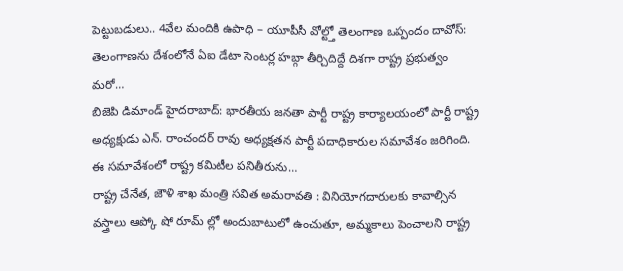పెట్టుబడులు.. 4వేల మందికి ఉపాధి – యూపీసీ వోల్ట్తో తెలంగాణ ఒప్పందం దావోస్: తెలంగాణను దేశంలోనే ఏఐ డేటా సెంటర్ల హబ్గా తీర్చిదిద్దే దిశగా రాష్ట్ర ప్రభుత్వం మరో…
బిజెపి డిమాండ్ హైదరాబాద్: భారతీయ జనతా పార్టీ రాష్ట్ర కార్యాలయంలో పార్టీ రాష్ట్ర అధ్యక్షుడు ఎన్. రాంచందర్ రావు అధ్యక్షతన పార్టీ పదాధికారుల సమావేశం జరిగింది. ఈ సమావేశంలో రాష్ట్ర కమిటీల పనితీరును…
రాష్ట్ర చేనేత, జౌళి శాఖ మంత్రి సవిత అమరావతి : వినియోగదారులకు కావాల్సిన వస్త్రాలు ఆప్కో షో రూమ్ ల్లో అందుబాటులో ఉంచుతూ, అమ్మకాలు పెంచాలని రాష్ట్ర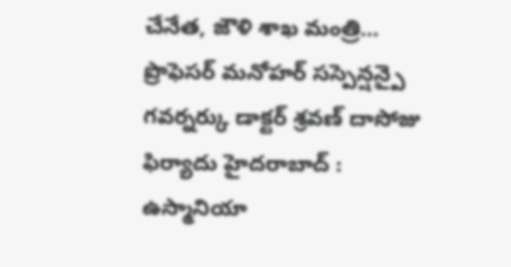చేనేత, జౌళి శాఖ మంత్రి…
ప్రొఫెసర్ మనోహర్ సస్పెన్షన్పై గవర్నర్కు డాక్టర్ శ్రవణ్ దాసోజు ఫిర్యాదు హైదరాబాద్ : ఉస్మానియా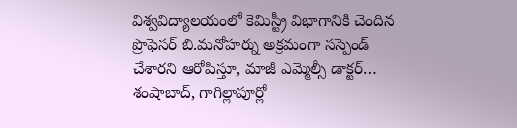విశ్వవిద్యాలయంలో కెమిస్ట్రీ విభాగానికి చెందిన ప్రొఫెసర్ బి.మనోహర్ను అక్రమంగా సస్పెండ్ చేశారని ఆరోపిస్తూ, మాజీ ఎమ్మెల్సీ డాక్టర్…
శంషాబాద్, గాగిల్లాపూర్లో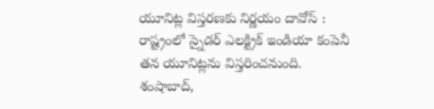యూనిట్ల విస్తరణకు నిర్ణయం దావోస్ : రాష్ట్రంలో స్నైడర్ ఎలక్ట్రిక్ ఇండియా కంపెనీ తన యూనిట్లను విస్తరించనుంది. శంషాబాద్,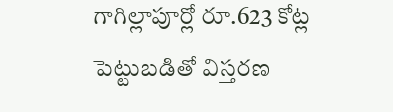గాగిల్లాపూర్లో రూ.623 కోట్ల పెట్టుబడితో విస్తరణ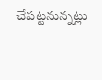చేపట్టనున్నట్లు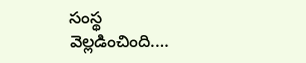సంస్థ వెల్లడించింది.…